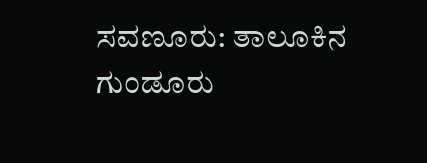ಸವಣೂರು: ತಾಲೂಕಿನ ಗುಂಡೂರು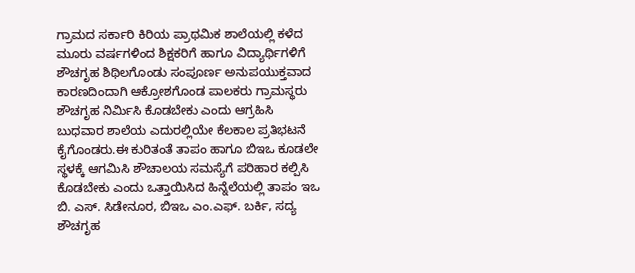ಗ್ರಾಮದ ಸರ್ಕಾರಿ ಕಿರಿಯ ಪ್ರಾಥಮಿಕ ಶಾಲೆಯಲ್ಲಿ ಕಳೆದ ಮೂರು ವರ್ಷಗಳಿಂದ ಶಿಕ್ಷಕರಿಗೆ ಹಾಗೂ ವಿದ್ಯಾರ್ಥಿಗಳಿಗೆ ಶೌಚಗೃಹ ಶಿಥಿಲಗೊಂಡು ಸಂಪೂರ್ಣ ಅನುಪಯುಕ್ತವಾದ ಕಾರಣದಿಂದಾಗಿ ಆಕ್ರೋಶಗೊಂಡ ಪಾಲಕರು ಗ್ರಾಮಸ್ಥರು ಶೌಚಗೃಹ ನಿರ್ಮಿಸಿ ಕೊಡಬೇಕು ಎಂದು ಆಗ್ರಹಿಸಿ ಬುಧವಾರ ಶಾಲೆಯ ಎದುರಲ್ಲಿಯೇ ಕೆಲಕಾಲ ಪ್ರತಿಭಟನೆ ಕೈಗೊಂಡರು.ಈ ಕುರಿತಂತೆ ತಾಪಂ ಹಾಗೂ ಬಿಇಒ ಕೂಡಲೇ ಸ್ಥಳಕ್ಕೆ ಆಗಮಿಸಿ ಶೌಚಾಲಯ ಸಮಸ್ಯೆಗೆ ಪರಿಹಾರ ಕಲ್ಪಿಸಿ ಕೊಡಬೇಕು ಎಂದು ಒತ್ತಾಯಿಸಿದ ಹಿನ್ನೆಲೆಯಲ್ಲಿ ತಾಪಂ ಇಒ ಬಿ. ಎಸ್. ಸಿಡೇನೂರ, ಬಿಇಒ ಎಂ.ಎಫ್. ಬರ್ಕಿ, ಸದ್ಯ ಶೌಚಗೃಹ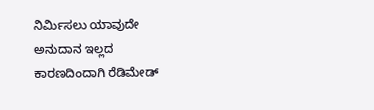ನಿರ್ಮಿಸಲು ಯಾವುದೇ ಅನುದಾನ ಇಲ್ಲದ ಕಾರಣದಿಂದಾಗಿ ರೆಡಿಮೇಡ್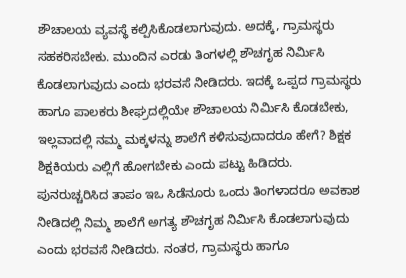ಶೌಚಾಲಯ ವ್ಯವಸ್ಥೆ ಕಲ್ಪಿಸಿಕೊಡಲಾಗುವುದು. ಅದಕ್ಕೆ, ಗ್ರಾಮಸ್ಥರು ಸಹಕರಿಸಬೇಕು. ಮುಂದಿನ ಎರಡು ತಿಂಗಳಲ್ಲಿ ಶೌಚಗೃಹ ನಿರ್ಮಿಸಿ ಕೊಡಲಾಗುವುದು ಎಂದು ಭರವಸೆ ನೀಡಿದರು. ಇದಕ್ಕೆ ಒಪ್ಪದ ಗ್ರಾಮಸ್ಥರು ಹಾಗೂ ಪಾಲಕರು ಶೀಘ್ರದಲ್ಲಿಯೇ ಶೌಚಾಲಯ ನಿರ್ಮಿಸಿ ಕೊಡಬೇಕು, ಇಲ್ಲವಾದಲ್ಲಿ ನಮ್ಮ ಮಕ್ಕಳನ್ನು ಶಾಲೆಗೆ ಕಳಿಸುವುದಾದರೂ ಹೇಗೆ? ಶಿಕ್ಷಕ ಶಿಕ್ಷಕಿಯರು ಎಲ್ಲಿಗೆ ಹೋಗಬೇಕು ಎಂದು ಪಟ್ಟು ಹಿಡಿದರು. ಪುನರುಚ್ಚರಿಸಿದ ತಾಪಂ ಇಒ ಸಿಡೆನೂರು ಒಂದು ತಿಂಗಳಾದರೂ ಅವಕಾಶ ನೀಡಿದಲ್ಲಿ ನಿಮ್ಮ ಶಾಲೆಗೆ ಅಗತ್ಯ ಶೌಚಗೃಹ ನಿರ್ಮಿಸಿ ಕೊಡಲಾಗುವುದು ಎಂದು ಭರವಸೆ ನೀಡಿದರು. ನಂತರ, ಗ್ರಾಮಸ್ಥರು ಹಾಗೂ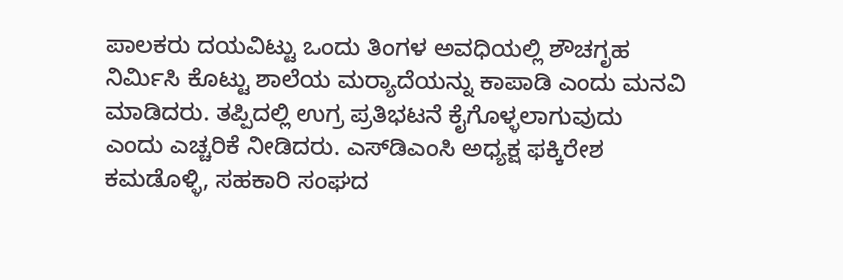ಪಾಲಕರು ದಯವಿಟ್ಟು ಒಂದು ತಿಂಗಳ ಅವಧಿಯಲ್ಲಿ ಶೌಚಗೃಹ ನಿರ್ಮಿಸಿ ಕೊಟ್ಟು ಶಾಲೆಯ ಮರ‍್ಯಾದೆಯನ್ನು ಕಾಪಾಡಿ ಎಂದು ಮನವಿ ಮಾಡಿದರು. ತಪ್ಪಿದಲ್ಲಿ ಉಗ್ರ ಪ್ರತಿಭಟನೆ ಕೈಗೊಳ್ಳಲಾಗುವುದು ಎಂದು ಎಚ್ಚರಿಕೆ ನೀಡಿದರು. ಎಸ್‌ಡಿಎಂಸಿ ಅಧ್ಯಕ್ಷ ಫಕ್ಕಿರೇಶ ಕಮಡೊಳ್ಳಿ, ಸಹಕಾರಿ ಸಂಘದ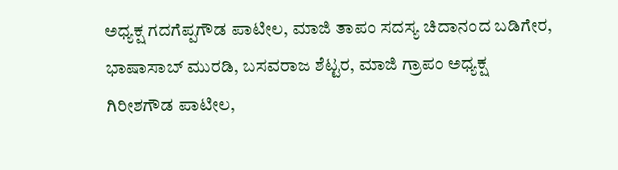ಅಧ್ಯಕ್ಷ ಗದಗೆಪ್ಪಗೌಡ ಪಾಟೀಲ, ಮಾಜಿ ತಾಪಂ ಸದಸ್ಯ ಚಿದಾನಂದ ಬಡಿಗೇರ, ಭಾಷಾಸಾಬ್ ಮುರಡಿ, ಬಸವರಾಜ ಶೆಟ್ಟರ, ಮಾಜಿ ಗ್ರಾಪಂ ಅಧ್ಯಕ್ಷ ಗಿರೀಶಗೌಡ ಪಾಟೀಲ,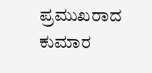ಪ್ರಮುಖರಾದ ಕುಮಾರ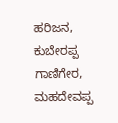ಹರಿಜನ, ಕುಬೇರಪ್ಪ ಗಾಣಿಗೇರ, ಮಹದೇವಪ್ಪ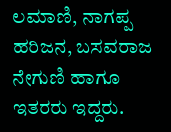ಲಮಾಣಿ, ನಾಗಪ್ಪ ಹರಿಜನ, ಬಸವರಾಜ ನೇಗುಣಿ ಹಾಗೂ ಇತರರು ಇದ್ದರು.